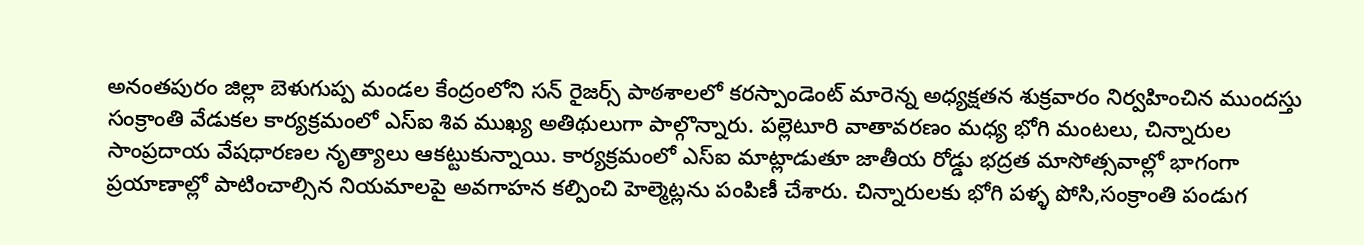అనంతపురం జిల్లా బెళుగుప్ప మండల కేంద్రంలోని సన్ రైజర్స్ పాఠశాలలో కరస్పాండెంట్ మారెన్న అధ్యక్షతన శుక్రవారం నిర్వహించిన ముందస్తు సంక్రాంతి వేడుకల కార్యక్రమంలో ఎస్ఐ శివ ముఖ్య అతిథులుగా పాల్గొన్నారు. పల్లెటూరి వాతావరణం మధ్య భోగి మంటలు, చిన్నారుల సాంప్రదాయ వేషధారణల నృత్యాలు ఆకట్టుకున్నాయి. కార్యక్రమంలో ఎస్ఐ మాట్లాడుతూ జాతీయ రోడ్డు భద్రత మాసోత్సవాల్లో భాగంగా ప్రయాణాల్లో పాటించాల్సిన నియమాలపై అవగాహన కల్పించి హెల్మెట్లను పంపిణీ చేశారు. చిన్నారులకు భోగి పళ్ళ పోసి,సంక్రాంతి పండుగ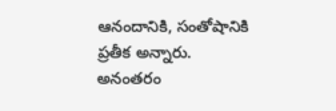ఆనందానికి, సంతోషానికి ప్రతీక అన్నారు. అనంతరం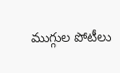ముగ్గుల పోటీలు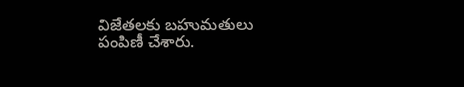విజేతలకు బహుమతులు పంపిణీ చేశారు.